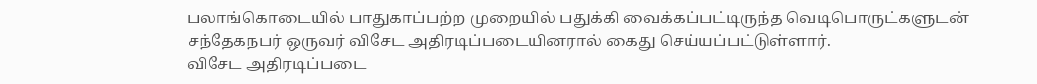பலாங்கொடையில் பாதுகாப்பற்ற முறையில் பதுக்கி வைக்கப்பட்டிருந்த வெடிபொருட்களுடன் சந்தேகநபர் ஒருவர் விசேட அதிரடிப்படையினரால் கைது செய்யப்பட்டுள்ளார்.
விசேட அதிரடிப்படை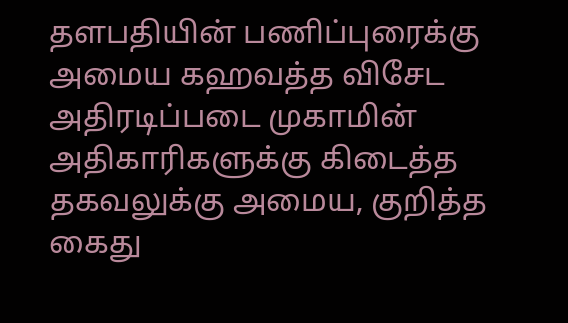தளபதியின் பணிப்புரைக்கு அமைய கஹவத்த விசேட அதிரடிப்படை முகாமின் அதிகாரிகளுக்கு கிடைத்த தகவலுக்கு அமைய, குறித்த கைது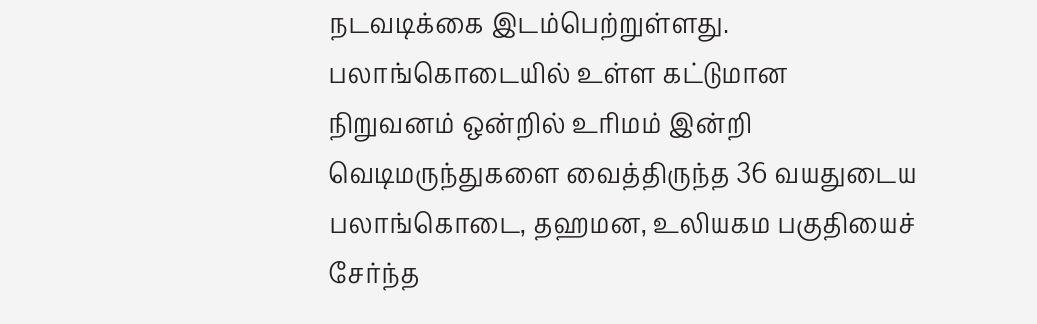நடவடிக்கை இடம்பெற்றுள்ளது.
பலாங்கொடையில் உள்ள கட்டுமான நிறுவனம் ஒன்றில் உரிமம் இன்றி வெடிமருந்துகளை வைத்திருந்த 36 வயதுடைய பலாங்கொடை, தஹமன, உலியகம பகுதியைச் சேர்ந்த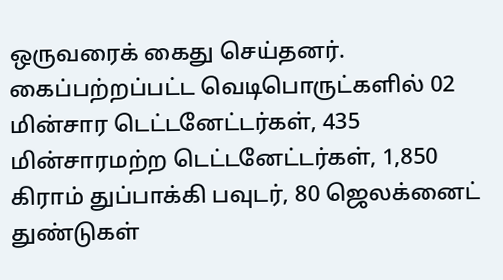ஒருவரைக் கைது செய்தனர்.
கைப்பற்றப்பட்ட வெடிபொருட்களில் 02 மின்சார டெட்டனேட்டர்கள், 435 மின்சாரமற்ற டெட்டனேட்டர்கள், 1,850 கிராம் துப்பாக்கி பவுடர், 80 ஜெலக்னைட் துண்டுகள்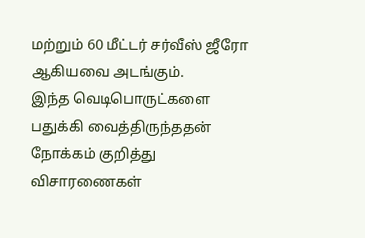மற்றும் 60 மீட்டர் சர்வீஸ் ஜீரோ ஆகியவை அடங்கும்.
இந்த வெடிபொருட்களை பதுக்கி வைத்திருந்ததன் நோக்கம் குறித்து விசாரணைகள்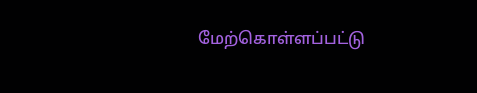மேற்கொள்ளப்பட்டு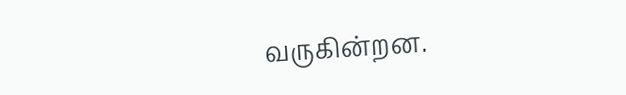வருகின்றன.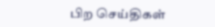பிற செய்திகள்